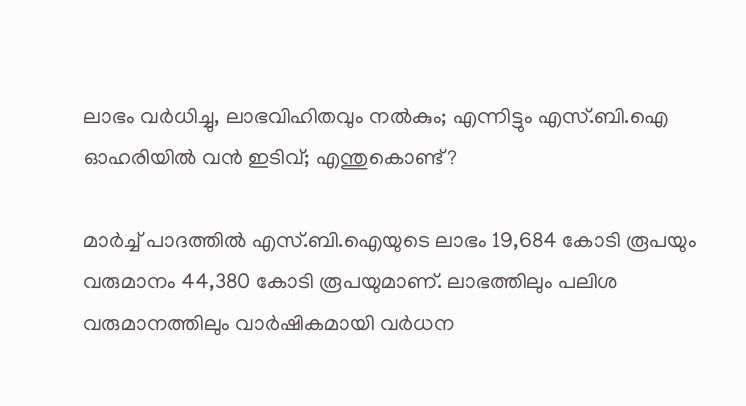ലാഭം വർധിച്ചു, ലാഭവിഹിതവും നൽകും; എന്നിട്ടും എസ്.ബി.ഐ ഓഹരിയിൽ വൻ ഇടിവ്; എന്തുകൊണ്ട്?

മാർച്ച് പാദത്തിൽ എസ്.ബി.ഐയുടെ ലാഭം 19,684 കോടി രൂപയും വരുമാനം 44,380 കോടി രൂപയുമാണ്. ലാഭത്തിലും പലിശ വരുമാനത്തിലും വാ‌ർഷികമായി വർധന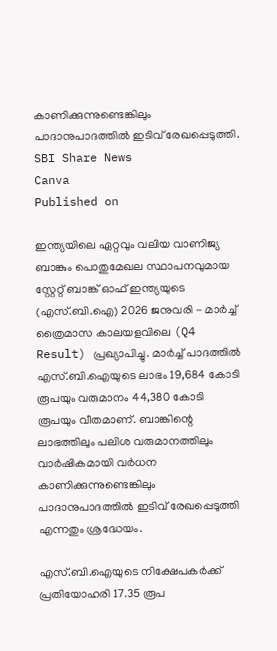കാണിക്കുന്നുണ്ടെങ്കിലും പാദാനുപാദത്തിൽ ഇടിവ് രേഖപ്പെടുത്തി.
SBI Share News
Canva
Published on

ഇന്ത്യയിലെ ഏറ്റവും വലിയ വാണിജ്യ ബാങ്കും പൊതുമേഖല സ്ഥാപനവുമായ സ്റ്റേറ്റ് ബാങ്ക് ഓഫ് ഇന്ത്യയുടെ (എസ്.ബി.ഐ) 2026 ജനുവരി - മാർച്ച് ത്രൈമാസ കാലയളവിലെ (Q4 Result) പ്രഖ്യാപിച്ചു. മാർച്ച് പാദത്തിൽ എസ്.ബി.ഐയുടെ ലാഭം 19,684 കോടി രൂപയും വരുമാനം 44,380 കോടി രൂപയും വീതമാണ്. ബാങ്കിന്റെ ലാഭത്തിലും പലിശ വരുമാനത്തിലും വാ‌ർഷികമായി വർധന കാണിക്കുന്നുണ്ടെങ്കിലും പാദാനുപാദത്തിൽ ഇടിവ് രേഖപ്പെടുത്തി എന്നതും ശ്രദ്ധേയം.

എസ്.ബി.ഐയുടെ നിക്ഷേപകർക്ക് പ്രതിയോഹരി 17.35 രൂപ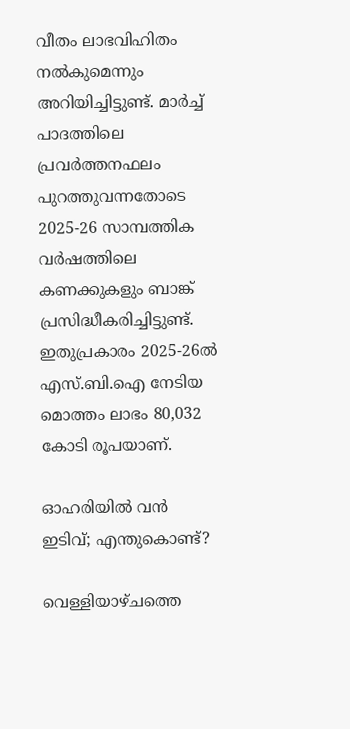വീതം ലാഭവിഹിതം നൽകുമെന്നും അറിയിച്ചിട്ടുണ്ട്. മാർച്ച് പാദത്തിലെ പ്രവർത്തനഫലം പുറത്തുവന്നതോടെ 2025-26 സാമ്പത്തിക വർഷത്തിലെ കണക്കുകളും ബാങ്ക് പ്രസിദ്ധീകരിച്ചിട്ടുണ്ട്. ഇതുപ്രകാരം 2025-26ൽ എസ്.ബി.ഐ നേടിയ മൊത്തം ലാഭം 80,032 കോടി രൂപയാണ്.

ഓഹരിയിൽ വൻ ഇടിവ്; എന്തുകൊണ്ട്?

വെള്ളിയാഴ്ചത്തെ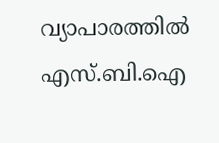വ്യാപാരത്തിൽ എസ്.ബി.ഐ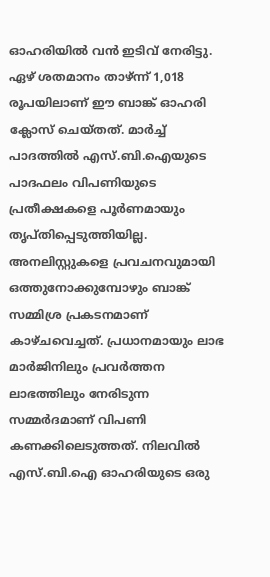ഓഹരിയിൽ വൻ ഇടിവ് നേരിട്ടു. ഏഴ് ശതമാനം താഴ്ന്ന് 1,018 രൂപയിലാണ് ഈ ബാങ്ക് ഓഹരി ക്ലോസ് ചെയ്തത്. മാർച്ച് പാദത്തിൽ എസ്.ബി.ഐയുടെ പാദഫലം വിപണിയുടെ പ്രതീക്ഷകളെ പൂർണമായും തൃപ്തിപ്പെടുത്തിയില്ല. അനലിസ്റ്റുകളെ പ്രവചനവുമായി ഒത്തുനോക്കുമ്പോഴും ബാങ്ക് സമ്മിശ്ര പ്രകടനമാണ് കാഴ്ചവെച്ചത്. പ്രധാനമായും ലാഭ മാർജിനിലും പ്രവർത്തന ലാഭത്തിലും നേരിടുന്ന സമ്മ‍ർദമാണ് വിപണി കണക്കിലെടുത്തത്. നിലവിൽ എസ്.ബി.ഐ ഓഹരിയുടെ ഒരു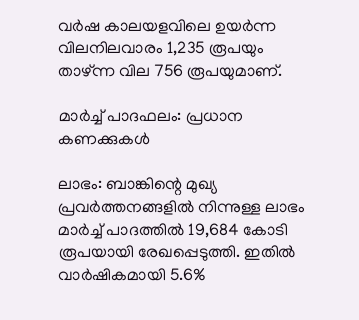വർഷ കാലയളവിലെ ഉയർന്ന വിലനിലവാരം 1,235 രൂപയും താഴ്ന്ന വില 756 രൂപയുമാണ്.

മാർച്ച് പാദഫലം: പ്രധാന കണക്കുകൾ

ലാഭം: ബാങ്കിന്റെ മുഖ്യ പ്രവർത്തനങ്ങളിൽ നിന്നുള്ള ലാഭം മാർച്ച് പാദത്തിൽ 19,684 കോടി രൂപയായി രേഖപ്പെടുത്തി. ഇതിൽ വാർഷികമായി 5.6%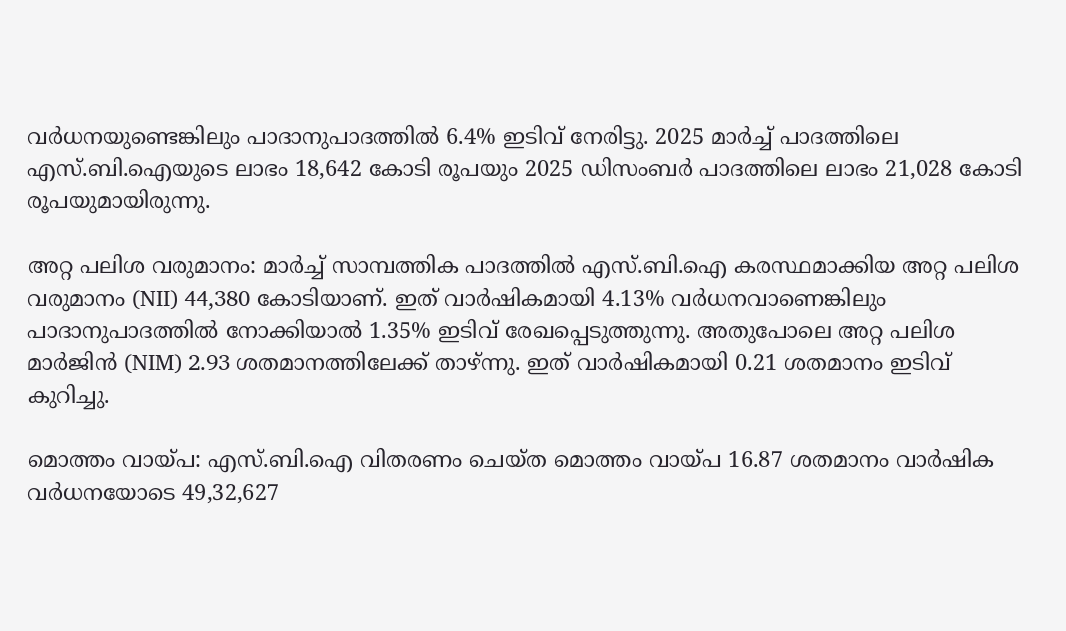വർധനയുണ്ടെങ്കിലും പാദാനുപാദത്തിൽ 6.4% ഇടിവ് നേരിട്ടു. 2025 മാർച്ച് പാദത്തിലെ എസ്.ബി.ഐയുടെ ലാഭം 18,642 കോടി രൂപയും 2025 ഡിസംബർ പാദത്തിലെ ലാഭം 21,028 കോടി രൂപയുമായിരുന്നു.

അറ്റ പലിശ വരുമാനം: മാർച്ച് സാമ്പത്തിക പാദത്തിൽ എസ്.ബി.ഐ കരസ്ഥമാക്കിയ അറ്റ പലിശ വരുമാനം (NII) 44,380 കോടിയാണ്. ഇത് വാർഷികമായി 4.13% വർധനവാണെങ്കിലും പാദാനുപാദത്തിൽ നോക്കിയാൽ 1.35% ഇടിവ് രേഖപ്പെടുത്തുന്നു. അതുപോലെ അറ്റ പലിശ മാർജിൻ (NIM) 2.93 ശതമാനത്തിലേക്ക് താഴ്ന്നു. ഇത് വാർഷികമായി 0.21 ശതമാനം ഇടിവ് കുറിച്ചു.

മൊത്തം വായ്പ: എസ്.ബി.ഐ വിതരണം ചെയ്ത മൊത്തം വായ്പ 16.87 ശതമാനം വാർഷിക വർധനയോടെ 49,32,627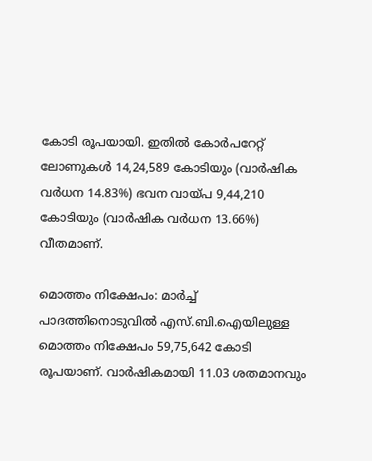കോടി രൂപയായി. ഇതിൽ കോർപറേറ്റ് ലോണുകൾ 14,24,589 കോടിയും (വാർഷിക വർധന 14.83%) ഭവന വായ്പ 9,44,210 കോടിയും (വാർഷിക വർധന 13.66%) വീതമാണ്.

മൊത്തം നിക്ഷേപം: മാർച്ച് പാദത്തിനൊടുവിൽ എസ്.ബി.ഐയിലുള്ള മൊത്തം നിക്ഷേപം 59,75,642 കോടി രൂപയാണ്. വാർഷികമായി 11.03 ശതമാനവും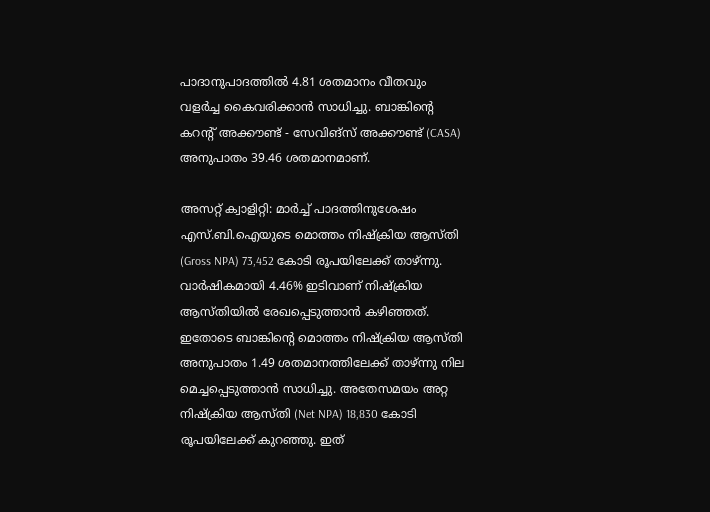പാദാനുപാദത്തിൽ 4.81 ശതമാനം വീതവും വളർച്ച കൈവരിക്കാൻ സാധിച്ചു. ബാങ്കിന്റെ കറന്റ് അക്കൗണ്ട് - സേവിങ്സ് അക്കൗണ്ട് (CASA) അനുപാതം 39.46 ശതമാനമാണ്.

അസറ്റ് ക്വാളിറ്റി: മാർച്ച് പാദത്തിനുശേഷം എസ്.ബി.ഐയുടെ മൊത്തം നിഷ്ക്രിയ ആസ്തി (Gross NPA) 73,452 കോടി രൂപയിലേക്ക് താഴ്ന്നു. വാർഷികമായി 4.46% ഇടിവാണ് നിഷ്ക്രിയ ആസ്തിയിൽ രേഖപ്പെടുത്താൻ കഴിഞ്ഞത്. ഇതോടെ ബാങ്കിന്റെ മൊത്തം നിഷ്ക്രിയ ആസ്തി അനുപാതം 1.49 ശതമാനത്തിലേക്ക് താഴ്ന്നു നില മെച്ചപ്പെടുത്താൻ സാധിച്ചു. അതേസമയം അറ്റ നിഷ്ക്രിയ ആസ്തി (Net NPA) 18,830 കോടി രൂപയിലേക്ക് കുറഞ്ഞു. ഇത്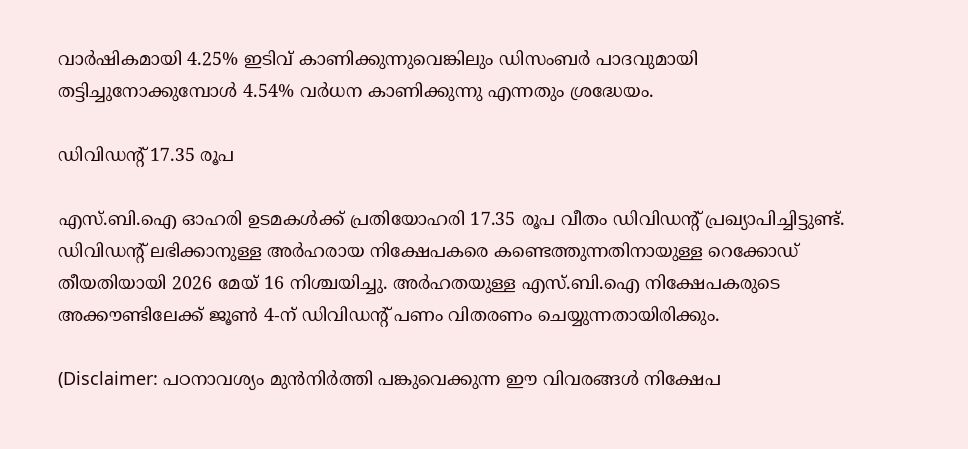വാർഷികമായി 4.25% ഇടിവ് കാണിക്കുന്നുവെങ്കിലും ഡിസംബർ പാദവുമായി തട്ടിച്ചുനോക്കുമ്പോൾ 4.54% വർധന കാണിക്കുന്നു എന്നതും ശ്രദ്ധേയം.

ഡിവിഡന്റ് 17.35 രൂപ

എസ്.ബി.ഐ ഓഹരി ഉടമകൾക്ക് പ്രതിയോഹരി 17.35 രൂപ വീതം ഡിവിഡന്റ് പ്രഖ്യാപിച്ചിട്ടുണ്ട്. ഡിവിഡന്റ് ലഭിക്കാനുള്ള അർഹരായ നിക്ഷേപകരെ കണ്ടെത്തുന്നതിനായുള്ള റെക്കോഡ് തീയതിയായി 2026 മേയ് 16 നിശ്ചയിച്ചു. അർഹതയുള്ള എസ്.ബി.ഐ നിക്ഷേപകരുടെ അക്കൗണ്ടിലേക്ക് ജൂൺ 4-ന് ഡിവിഡന്റ് പണം വിതരണം ചെയ്യുന്നതായിരിക്കും.

(Disclaimer: പഠനാവശ്യം മുന്‍നിര്‍ത്തി പങ്കുവെക്കുന്ന ഈ വിവരങ്ങള്‍ നിക്ഷേപ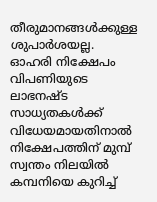തീരുമാനങ്ങള്‍ക്കുള്ള ശുപാര്‍ശയല്ല. ഓഹരി നിക്ഷേപം വിപണിയുടെ ലാഭനഷ്ട സാധ്യതകള്‍ക്ക് വിധേയമായതിനാല്‍ നിക്ഷേപത്തിന് മുമ്പ് സ്വന്തം നിലയില്‍ കമ്പനിയെ കുറിച്ച്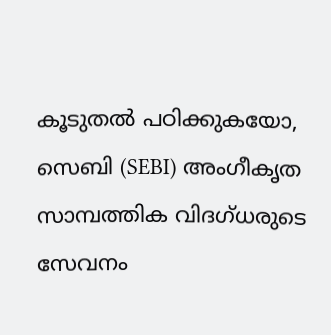കൂടുതല്‍ പഠിക്കുകയോ, സെബി (SEBI) അംഗീകൃത സാമ്പത്തിക വിദഗ്ധരുടെ സേവനം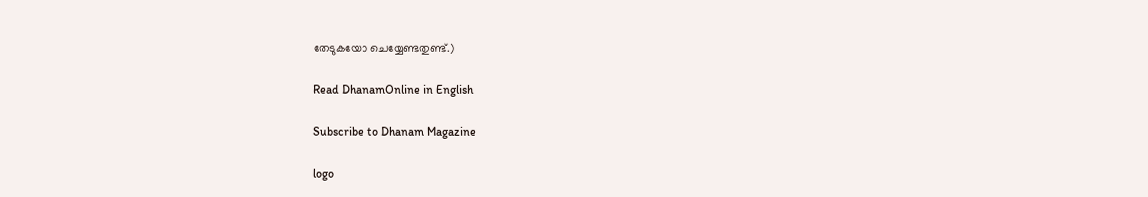തേടുകയോ ചെയ്യേണ്ടതുണ്ട്.)

Read DhanamOnline in English

Subscribe to Dhanam Magazine

logo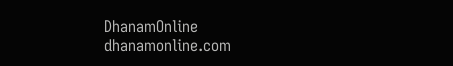DhanamOnline
dhanamonline.com